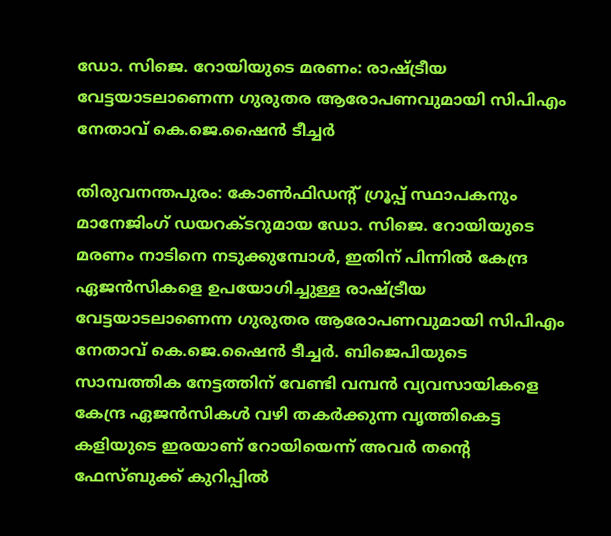ഡോ. സിജെ. റോയിയുടെ മരണം: രാഷ്ട്രീയ വേട്ടയാടലാണെന്ന ഗുരുതര ആരോപണവുമായി സിപിഎം നേതാവ് കെ.ജെ.ഷൈൻ ടീച്ചർ

തിരുവനന്തപുരം: കോണ്‍ഫിഡന്റ് ഗ്രൂപ്പ് സ്ഥാപകനും മാനേജിംഗ് ഡയറക്ടറുമായ ഡോ. സിജെ. റോയിയുടെ മരണം നാടിനെ നടുക്കുമ്പോള്‍, ഇതിന് പിന്നില്‍ കേന്ദ്ര ഏജൻസികളെ ഉപയോഗിച്ചുള്ള രാഷ്ട്രീയ വേട്ടയാടലാണെന്ന ഗുരുതര ആരോപണവുമായി സിപിഎം നേതാവ് കെ.ജെ.ഷൈൻ ടീച്ചർ. ബിജെപിയുടെ സാമ്പത്തിക നേട്ടത്തിന് വേണ്ടി വമ്പൻ വ്യവസായികളെ കേന്ദ്ര ഏജൻസികള്‍ വഴി തകർക്കുന്ന വൃത്തികെട്ട കളിയുടെ ഇരയാണ് റോയിയെന്ന് അവർ തന്റെ ഫേസ്ബുക്ക് കുറിപ്പില്‍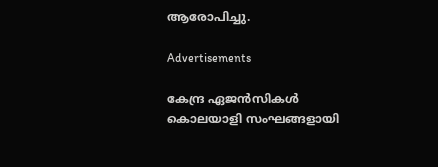ആരോപിച്ചു.

Advertisements

കേന്ദ്ര ഏജൻസികള്‍ കൊലയാളി സംഘങ്ങളായി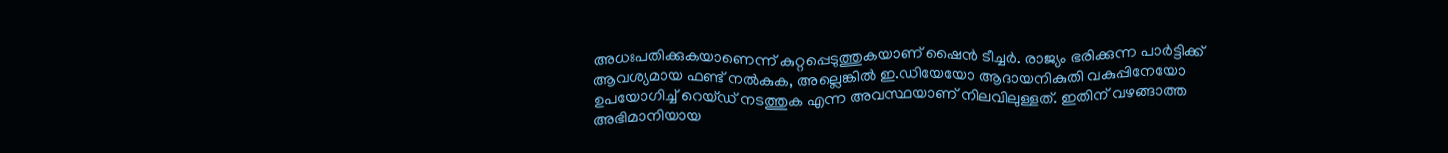അധഃപതിക്കുകയാണെന്ന് കുറ്റപ്പെടുത്തുകയാണ് ഷൈൻ ടീച്ചർ. രാജ്യം ഭരിക്കുന്ന പാർട്ടിക്ക് ആവശ്യമായ ഫണ്ട് നല്‍കുക, അല്ലെങ്കില്‍ ഇ.ഡിയേയോ ആദായനികുതി വകുപ്പിനേയോ ഉപയോഗിച്ച്‌ റെയ്ഡ് നടത്തുക എന്ന അവസ്ഥയാണ് നിലവിലുള്ളത്. ഇതിന് വഴങ്ങാത്ത അഭിമാനിയായ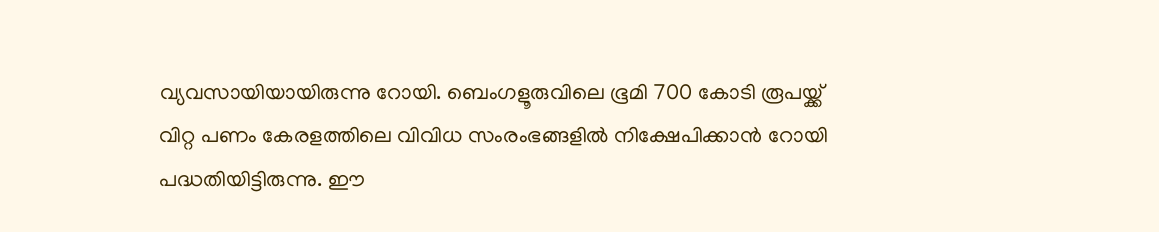വ്യവസായിയായിരുന്നു റോയി. ബെംഗളൂരുവിലെ ഭൂമി 700 കോടി രൂപയ്ക്ക് വിറ്റ പണം കേരളത്തിലെ വിവിധ സംരംഭങ്ങളില്‍ നിക്ഷേപിക്കാൻ റോയി പദ്ധതിയിട്ടിരുന്നു. ഈ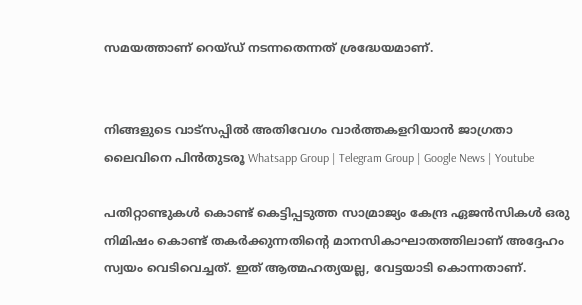സമയത്താണ് റെയ്ഡ് നടന്നതെന്നത് ശ്രദ്ധേയമാണ്.


നിങ്ങളുടെ വാട്സപ്പിൽ അതിവേഗം വാർത്തകളറിയാൻ ജാഗ്രതാ ലൈവിനെ പിൻതുടരൂ Whatsapp Group | Telegram Group | Google News | Youtube

പതിറ്റാണ്ടുകള്‍ കൊണ്ട് കെട്ടിപ്പടുത്ത സാമ്രാജ്യം കേന്ദ്ര ഏജൻസികള്‍ ഒരു നിമിഷം കൊണ്ട് തകർക്കുന്നതിന്റെ മാനസികാഘാതത്തിലാണ് അദ്ദേഹം സ്വയം വെടിവെച്ചത്. ഇത് ആത്മഹത്യയല്ല, വേട്ടയാടി കൊന്നതാണ്.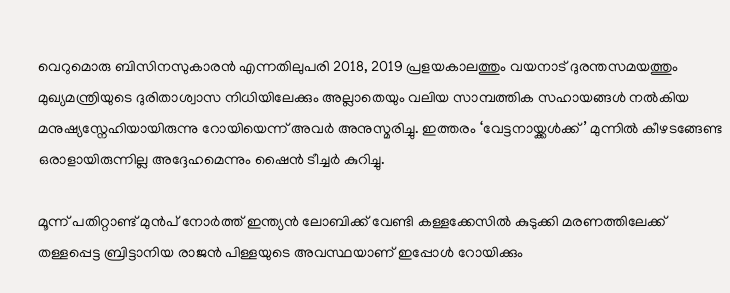വെറുമൊരു ബിസിനസുകാരൻ എന്നതിലുപരി 2018, 2019 പ്രളയകാലത്തും വയനാട് ദുരന്തസമയത്തും മുഖ്യമന്ത്രിയുടെ ദുരിതാശ്വാസ നിധിയിലേക്കും അല്ലാതെയും വലിയ സാമ്പത്തിക സഹായങ്ങള്‍ നല്‍കിയ മനുഷ്യസ്നേഹിയായിരുന്നു റോയിയെന്ന് അവർ അനുസ്മരിച്ചു. ഇത്തരം ‘വേട്ടനായ്ക്കള്‍ക്ക്’ മുന്നില്‍ കീഴടങ്ങേണ്ട ഒരാളായിരുന്നില്ല അദ്ദേഹമെന്നും ഷൈൻ ടീച്ചർ കുറിച്ചു.

മൂന്ന് പതിറ്റാണ്ട് മുൻപ് നോർത്ത് ഇന്ത്യൻ ലോബിക്ക് വേണ്ടി കള്ളക്കേസില്‍ കുടുക്കി മരണത്തിലേക്ക് തള്ളപ്പെട്ട ബ്രിട്ടാനിയ രാജൻ പിള്ളയുടെ അവസ്ഥയാണ് ഇപ്പോള്‍ റോയിക്കും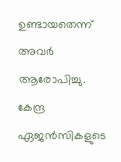ഉണ്ടായതെന്ന് അവർ ആരോപിച്ചു. കേന്ദ്ര ഏജൻസികളുടെ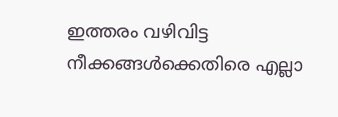ഇത്തരം വഴിവിട്ട നീക്കങ്ങള്‍ക്കെതിരെ എല്ലാ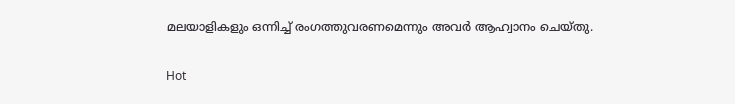മലയാളികളും ഒന്നിച്ച്‌ രംഗത്തുവരണമെന്നും അവർ ആഹ്വാനം ചെയ്തു.

Hot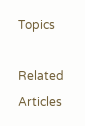Topics

Related Articles